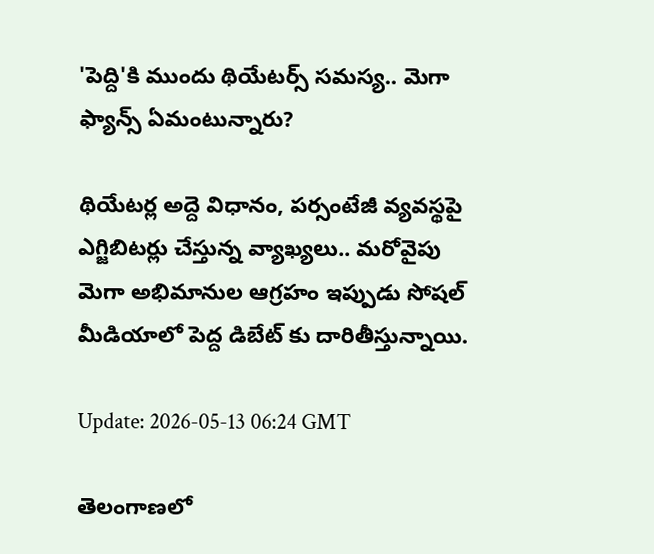'పెద్ది'కి ముందు థియేటర్స్ సమస్య.. మెగా ఫ్యాన్స్ ఏమంటున్నారు?

థియేటర్ల అద్దె విధానం, పర్సంటేజీ వ్యవస్థపై ఎగ్జిబిటర్లు చేస్తున్న వ్యాఖ్యలు.. మరోవైపు మెగా అభిమానుల ఆగ్రహం ఇప్పుడు సోషల్ మీడియాలో పెద్ద డిబేట్‌ కు దారితీస్తున్నాయి.

Update: 2026-05-13 06:24 GMT

తెలంగాణలో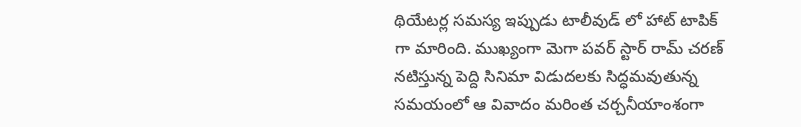థియేటర్ల సమస్య ఇప్పుడు టాలీవుడ్‌ లో హాట్ టాపిక్‌ గా మారింది. ముఖ్యంగా మెగా పవర్ స్టార్ రామ్ చరణ్ నటిస్తున్న పెద్ది సినిమా విడుదలకు సిద్ధమవుతున్న సమయంలో ఆ వివాదం మరింత చర్చనీయాంశంగా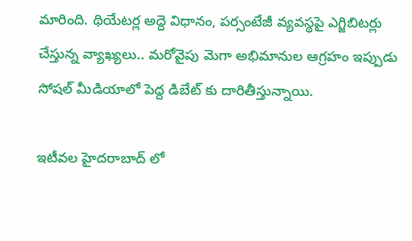మారింది. థియేటర్ల అద్దె విధానం, పర్సంటేజీ వ్యవస్థపై ఎగ్జిబిటర్లు చేస్తున్న వ్యాఖ్యలు.. మరోవైపు మెగా అభిమానుల ఆగ్రహం ఇప్పుడు సోషల్ మీడియాలో పెద్ద డిబేట్‌ కు దారితీస్తున్నాయి.

ఇటీవల హైదరాబాద్‌ లో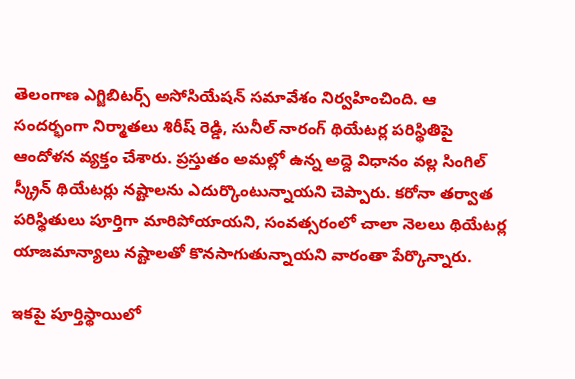తెలంగాణ ఎగ్జిబిటర్స్ అసోసియేషన్ సమావేశం నిర్వహించింది. ఆ సందర్భంగా నిర్మాతలు శిరీష్ రెడ్డి, సునీల్ నారంగ్ థియేటర్ల పరిస్థితిపై ఆందోళన వ్యక్తం చేశారు. ప్రస్తుతం అమల్లో ఉన్న అద్దె విధానం వల్ల సింగిల్ స్క్రీన్ థియేటర్లు నష్టాలను ఎదుర్కొంటున్నాయని చెప్పారు. కరోనా తర్వాత పరిస్థితులు పూర్తిగా మారిపోయాయని, సంవత్సరంలో చాలా నెలలు థియేటర్ల యాజమాన్యాలు నష్టాలతో కొనసాగుతున్నాయని వారంతా పేర్కొన్నారు.

ఇకపై పూర్తిస్థాయిలో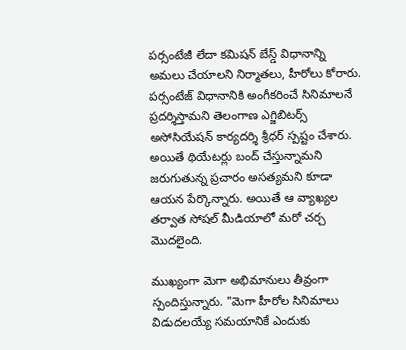పర్సంటేజీ లేదా కమిషన్ బేస్డ్ విధానాన్ని అమలు చేయాలని నిర్మాతలు, హీరోలు కోరారు. పర్సంటేజ్ విధానానికి అంగీకరించే సినిమాలనే ప్రదర్శిస్తామని తెలంగాణ ఎగ్జిబిటర్స్ అసోసియేషన్ కార్యదర్శి శ్రీధర్ స్పష్టం చేశారు. అయితే థియేటర్లు బంద్ చేస్తున్నామని జరుగుతున్న ప్రచారం అసత్యమని కూడా ఆయన పేర్కొన్నారు. అయితే ఆ వ్యాఖ్యల తర్వాత సోషల్ మీడియాలో మరో చర్చ మొదలైంది.

ముఖ్యంగా మెగా అభిమానులు తీవ్రంగా స్పందిస్తున్నారు. "మెగా హీరోల సినిమాలు విడుదలయ్యే సమయానికే ఎందుకు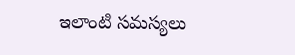ఇలాంటి సమస్యలు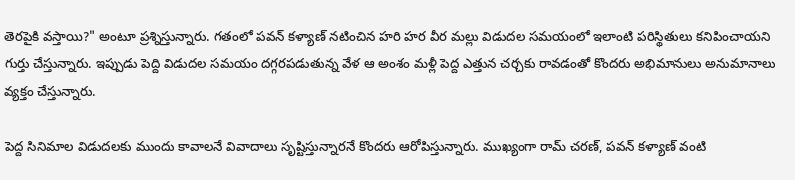తెరపైకి వస్తాయి?" అంటూ ప్రశ్నిస్తున్నారు. గతంలో పవన్ కళ్యాణ్ నటించిన హరి హర వీర మల్లు విడుదల సమయంలో ఇలాంటి పరిస్థితులు కనిపించాయని గుర్తు చేస్తున్నారు. ఇప్పుడు పెద్ది విడుదల సమయం దగ్గరపడుతున్న వేళ ఆ అంశం మళ్లీ పెద్ద ఎత్తున చర్చకు రావడంతో కొందరు అభిమానులు అనుమానాలు వ్యక్తం చేస్తున్నారు.

పెద్ద సినిమాల విడుదలకు ముందు కావాలనే వివాదాలు సృష్టిస్తున్నారనే కొందరు ఆరోపిస్తున్నారు. ముఖ్యంగా రామ్ చరణ్, పవన్ కళ్యాణ్ వంటి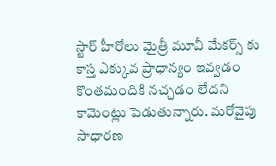స్టార్ హీరోలు మైత్రీ మూవీ మేకర్స్‌ కు కాస్త ఎక్కువ ప్రాధాన్యం ఇవ్వడం కొంతమందికి నచ్చడం లేదని కామెంట్లు పెడుతున్నారు. మరోవైపు సాధారణ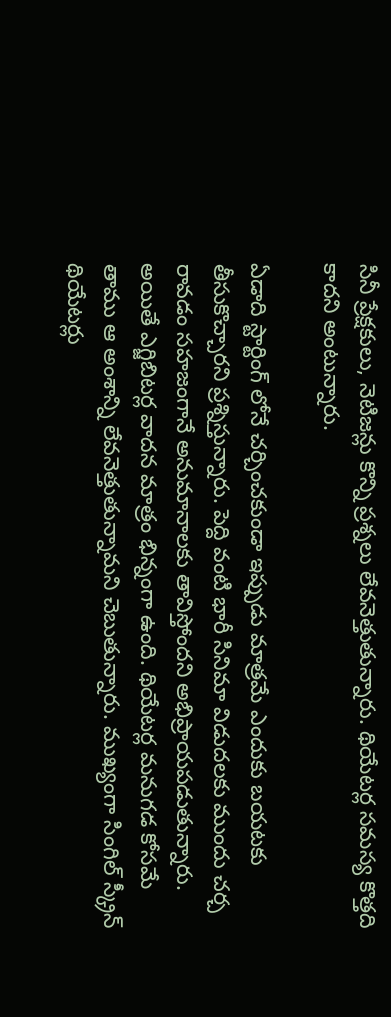సినీ ప్రేక్షకులు, నెటిజన్లు కొన్ని ప్రశ్నలు లేవనెత్తుతున్నారు. థియేటర్ల సమస్య కొత్తది కాదని అంటున్నారు.

ఏడాది స్టార్టింగ్ లోనే చర్చించకుండా ఇప్పుడు మాత్రమే ఎందుకు బయటకు తీసుకొచ్చారని ప్రశ్నిస్తున్నారు. పెద్ది వంటి భారీ సినిమా విడుదలకు ముందు చర్చ రావడం సహజంగానే అనుమానాలకు తావిస్తోందని అభిప్రాయపడుతున్నారు. అయితే ఎగ్జిబిటర్ల వాదన మాత్రం భిన్నంగా ఉంది. థియేటర్ల మనుగడ కోసమే తాము ఆ అంశాన్ని లేవనెత్తుతున్నామని చెబుతున్నారు. ముఖ్యంగా సింగిల్ స్క్రీన్ థియేటర్లు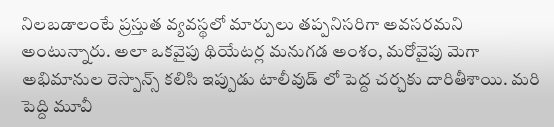నిలబడాలంటే ప్రస్తుత వ్యవస్థలో మార్పులు తప్పనిసరిగా అవసరమని అంటున్నారు. అలా ఒకవైపు థియేటర్ల మనుగడ అంశం, మరోవైపు మెగా అభిమానుల రెస్పాన్స్ కలిసి ఇప్పుడు టాలీవుడ్‌ లో పెద్ద చర్చకు దారితీశాయి. మరి పెద్ది మూవీ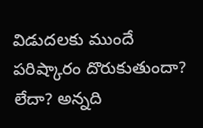విడుదలకు ముందే పరిష్కారం దొరుకుతుందా? లేదా? అన్నది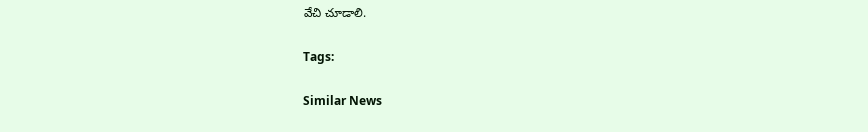వేచి చూడాలి.

Tags:

Similar News